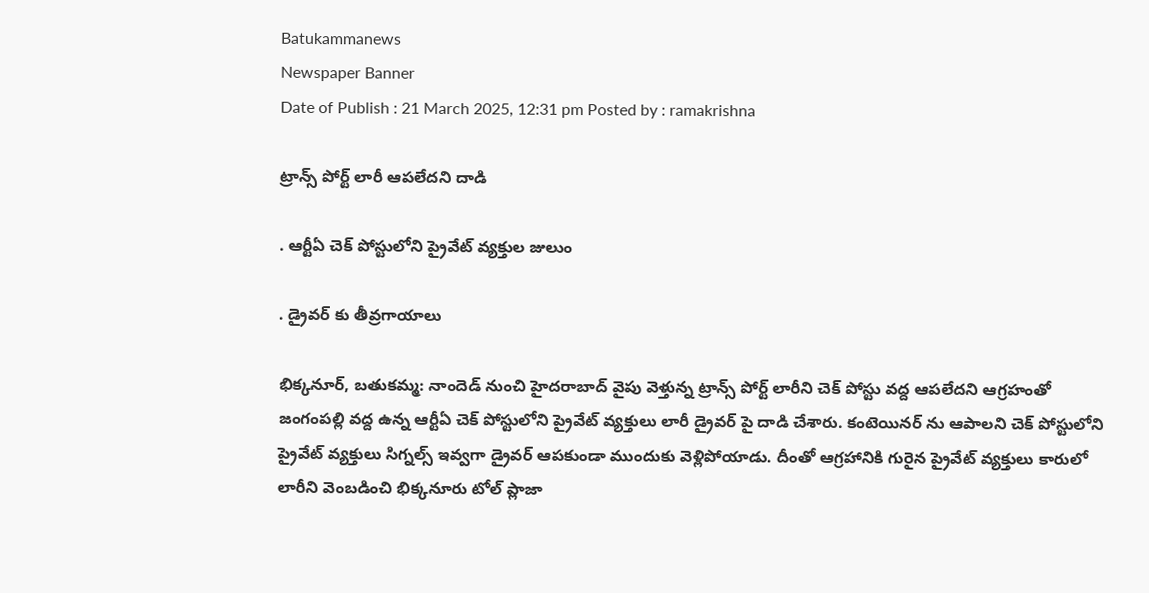Batukammanews
Newspaper Banner
Date of Publish : 21 March 2025, 12:31 pm Posted by : ramakrishna

ట్రాన్స్ పోర్ట్ లారీ ఆపలేదని దాడి

. ఆర్టీఏ చెక్ పోస్టులోని ప్రైవేట్ వ్యక్తుల జులుం

. డ్రైవర్ కు తీవ్రగాయాలు

భిక్కనూర్, బతుకమ్మ: నాందెడ్ నుంచి హైదరాబాద్ వైపు వెళ్తున్న ట్రాన్స్ పోర్ట్ లారీని చెక్ పోస్టు వద్ద ఆపలేదని ఆగ్రహంతో జంగంపల్లి వద్ద ఉన్న ఆర్టీఏ చెక్ పోస్టులోని ప్రైవేట్ వ్యక్తులు లారీ డ్రైవర్ పై దాడి చేశారు. కంటెయినర్ ను ఆపాలని చెక్ పోస్టులోని ప్రైవేట్ వ్యక్తులు సిగ్నల్స్ ఇవ్వగా డ్రైవర్ ఆపకుండా ముందుకు వెళ్లిపోయాడు. దీంతో ఆగ్రహానికి గురైన ప్రైవేట్ వ్యక్తులు కారులో లారీని వెంబడించి భిక్కనూరు టోల్ ప్లాజా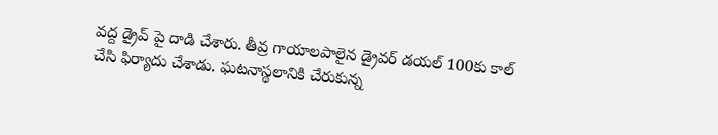వద్ద డ్రైవ్ పై దాడి చేశారు. తీవ్ర గాయాలపాలైన డ్రైవర్ డయల్ 100కు కాల్ చేసి ఫిర్యాదు చేశాడు. ఘటనాస్థలానికి చేరుకున్న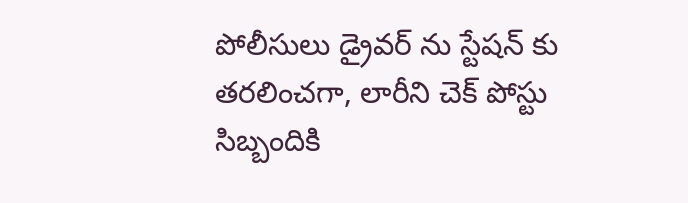పోలీసులు డ్రైవర్ ను స్టేషన్ కు తరలించగా, లారీని చెక్ పోస్టు సిబ్బందికి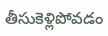తీసుకెళ్లిపోవడం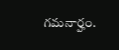గమనార్హం.